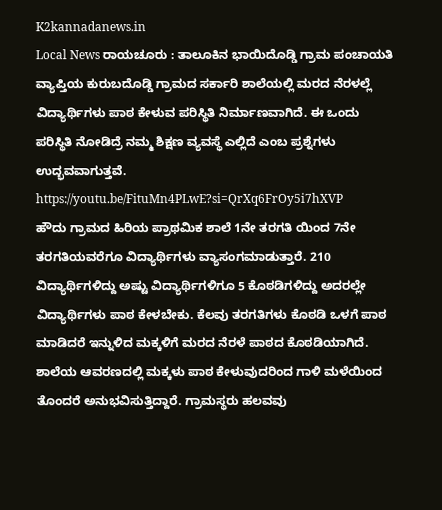K2kannadanews.in
Local News ರಾಯಚೂರು : ತಾಲೂಕಿನ ಭಾಯಿದೊಡ್ಡಿ ಗ್ರಾಮ ಪಂಚಾಯತಿ ವ್ಯಾಪ್ತಿಯ ಕುರುಬದೊಡ್ಡಿ ಗ್ರಾಮದ ಸರ್ಕಾರಿ ಶಾಲೆಯಲ್ಲಿ ಮರದ ನೆರಳಲ್ಲೆ ವಿದ್ಯಾರ್ಥಿಗಳು ಪಾಠ ಕೇಳುವ ಪರಿಸ್ಥಿತಿ ನಿರ್ಮಾಣವಾಗಿದೆ. ಈ ಒಂದು ಪರಿಸ್ಥಿತಿ ನೋಡಿದ್ರೆ ನಮ್ಮ ಶಿಕ್ಷಣ ವ್ಯವಸ್ಥೆ ಎಲ್ಲಿದೆ ಎಂಬ ಪ್ರಶ್ನೆಗಳು ಉದ್ಭವವಾಗುತ್ತವೆ.
https://youtu.be/FituMn4PLwE?si=QrXq6FrOy5i7hXVP
ಹೌದು ಗ್ರಾಮದ ಹಿರಿಯ ಪ್ರಾಥಮಿಕ ಶಾಲೆ 1ನೇ ತರಗತಿ ಯಿಂದ 7ನೇ ತರಗತಿಯವರೆಗೂ ವಿದ್ಯಾರ್ಥಿಗಳು ವ್ಯಾಸಂಗಮಾಡುತ್ತಾರೆ. 210 ವಿದ್ಯಾರ್ಥಿಗಳಿದ್ದು ಅಷ್ಟು ವಿದ್ಯಾರ್ಥಿಗಳಿಗೂ 5 ಕೊಠಡಿಗಳಿದ್ದು ಅದರಲ್ಲೇ ವಿದ್ಯಾರ್ಥಿಗಳು ಪಾಠ ಕೇಳಬೇಕು. ಕೆಲವು ತರಗತಿಗಳು ಕೊಠಡಿ ಒಳಗೆ ಪಾಠ ಮಾಡಿದರೆ ಇನ್ನುಳಿದ ಮಕ್ಕಳಿಗೆ ಮರದ ನೆರಳೆ ಪಾಠದ ಕೊಠಡಿಯಾಗಿದೆ. ಶಾಲೆಯ ಆವರಣದಲ್ಲಿ ಮಕ್ಕಳು ಪಾಠ ಕೇಳುವುದರಿಂದ ಗಾಳಿ ಮಳೆಯಿಂದ ತೊಂದರೆ ಅನುಭವಿಸುತ್ತಿದ್ದಾರೆ. ಗ್ರಾಮಸ್ಥರು ಹಲವವು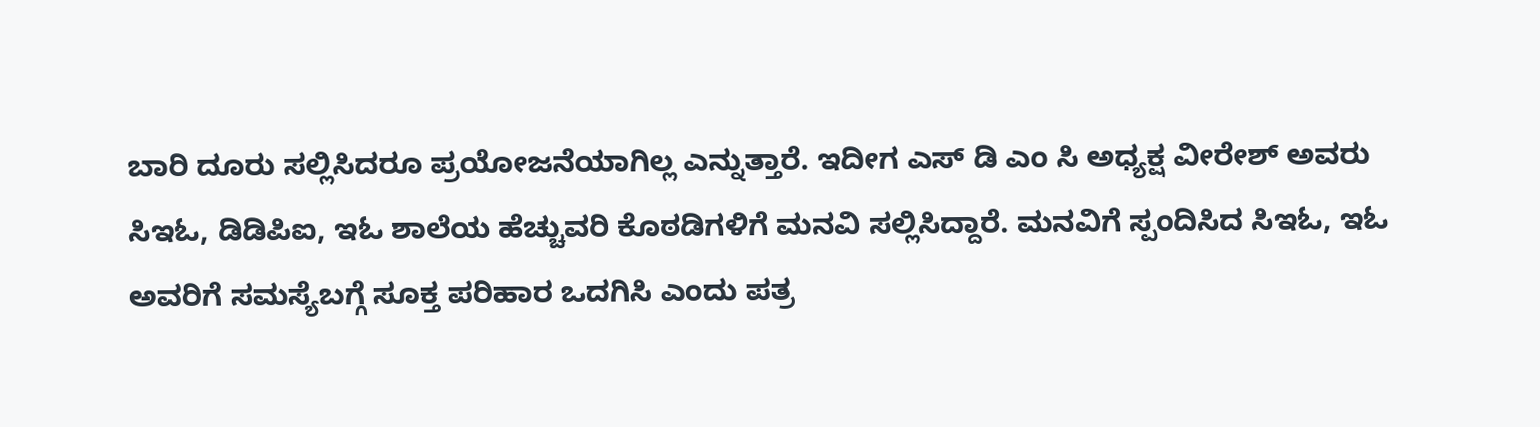ಬಾರಿ ದೂರು ಸಲ್ಲಿಸಿದರೂ ಪ್ರಯೋಜನೆಯಾಗಿಲ್ಲ ಎನ್ನುತ್ತಾರೆ. ಇದೀಗ ಎಸ್ ಡಿ ಎಂ ಸಿ ಅಧ್ಯಕ್ಷ ವೀರೇಶ್ ಅವರು ಸಿಇಓ, ಡಿಡಿಪಿಐ, ಇಓ ಶಾಲೆಯ ಹೆಚ್ಚುವರಿ ಕೊಠಡಿಗಳಿಗೆ ಮನವಿ ಸಲ್ಲಿಸಿದ್ದಾರೆ. ಮನವಿಗೆ ಸ್ಪಂದಿಸಿದ ಸಿಇಓ, ಇಓ ಅವರಿಗೆ ಸಮಸ್ಯೆಬಗ್ಗೆ ಸೂಕ್ತ ಪರಿಹಾರ ಒದಗಿಸಿ ಎಂದು ಪತ್ರ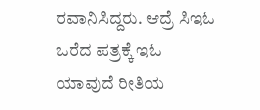ರವಾನಿಸಿದ್ದರು. ಆದ್ರೆ ಸಿಇಓ ಒರೆದ ಪತ್ರಕ್ಕೆ ಇಓ ಯಾವುದೆ ರೀತಿಯ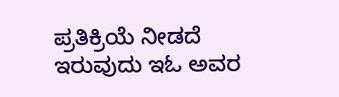ಪ್ರತಿಕ್ರಿಯೆ ನೀಡದೆ ಇರುವುದು ಇಓ ಅವರ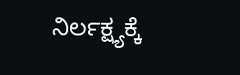ನಿರ್ಲಕ್ಷ್ಯಕ್ಕೆ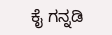ಕೈ ಗನ್ನಡಿ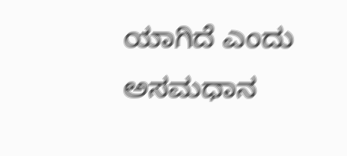ಯಾಗಿದೆ ಎಂದು ಅಸಮಧಾನ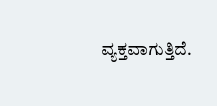ವ್ಯಕ್ತವಾಗುತ್ತಿದೆ.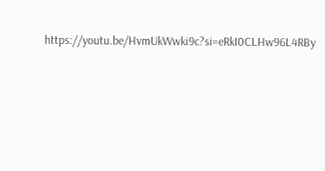https://youtu.be/HvmUkWwki9c?si=eRkI0CLHw96L4RBy